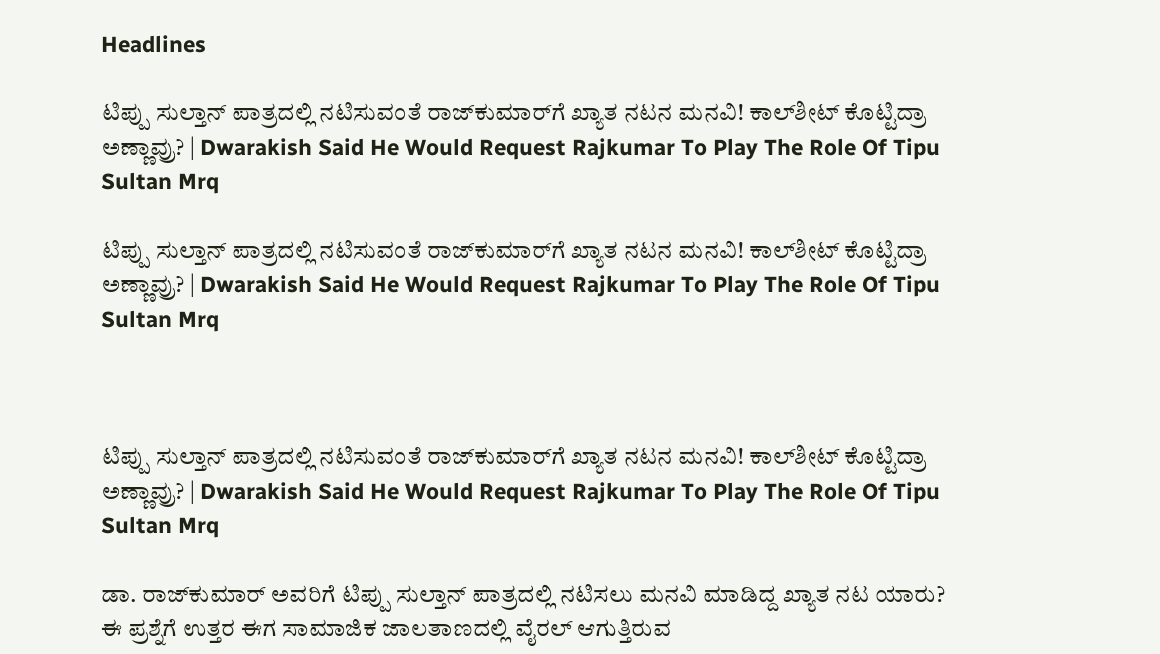Headlines

ಟಿಪ್ಪು ಸುಲ್ತಾನ್ ಪಾತ್ರದಲ್ಲಿ ನಟಿಸುವಂತೆ ರಾಜ್‌ಕುಮಾರ್‌ಗೆ ಖ್ಯಾತ ನಟನ ಮನವಿ! ಕಾಲ್‌ಶೀಟ್ ಕೊಟ್ಟಿದ್ರಾ ಅಣ್ಣಾವ್ರು? | Dwarakish Said He Would Request Rajkumar To Play The Role Of Tipu Sultan Mrq

ಟಿಪ್ಪು ಸುಲ್ತಾನ್ ಪಾತ್ರದಲ್ಲಿ ನಟಿಸುವಂತೆ ರಾಜ್‌ಕುಮಾರ್‌ಗೆ ಖ್ಯಾತ ನಟನ ಮನವಿ! ಕಾಲ್‌ಶೀಟ್ ಕೊಟ್ಟಿದ್ರಾ ಅಣ್ಣಾವ್ರು? | Dwarakish Said He Would Request Rajkumar To Play The Role Of Tipu Sultan Mrq



ಟಿಪ್ಪು ಸುಲ್ತಾನ್ ಪಾತ್ರದಲ್ಲಿ ನಟಿಸುವಂತೆ ರಾಜ್‌ಕುಮಾರ್‌ಗೆ ಖ್ಯಾತ ನಟನ ಮನವಿ! ಕಾಲ್‌ಶೀಟ್ ಕೊಟ್ಟಿದ್ರಾ ಅಣ್ಣಾವ್ರು? | Dwarakish Said He Would Request Rajkumar To Play The Role Of Tipu Sultan Mrq

ಡಾ. ರಾಜ್‌ಕುಮಾರ್ ಅವರಿಗೆ ಟಿಪ್ಪು ಸುಲ್ತಾನ್ ಪಾತ್ರದಲ್ಲಿ ನಟಿಸಲು ಮನವಿ ಮಾಡಿದ್ದ ಖ್ಯಾತ ನಟ ಯಾರು? ಈ ಪ್ರಶ್ನೆಗೆ ಉತ್ತರ ಈಗ ಸಾಮಾಜಿಕ ಜಾಲತಾಣದಲ್ಲಿ ವೈರಲ್ ಆಗುತ್ತಿರುವ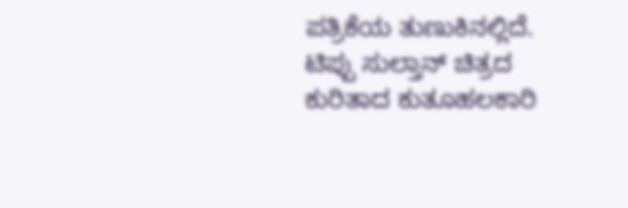ಪತ್ರಿಕೆಯ ತುಣುಕಿನಲ್ಲಿದೆ. ಟಿಪ್ಪು ಸುಲ್ತಾನ್ ಚಿತ್ರದ ಕುರಿತಾದ ಕುತೂಹಲಕಾರಿ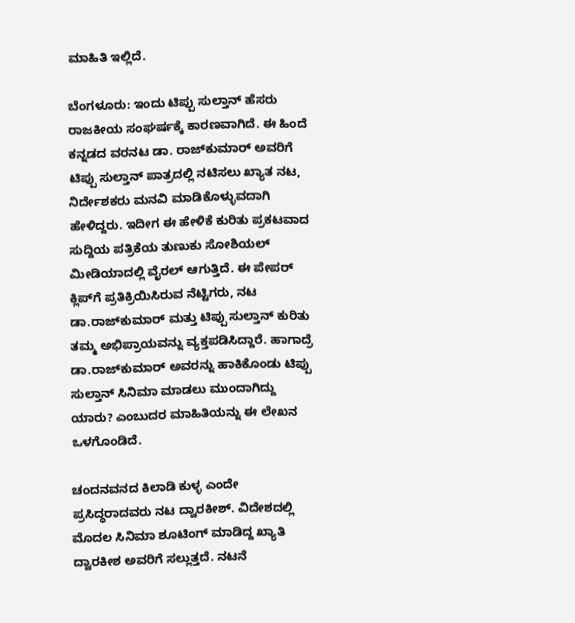ಮಾಹಿತಿ ಇಲ್ಲಿದೆ.

ಬೆಂಗಳೂರು: ಇಂದು ಟಿಪ್ಪು ಸುಲ್ತಾನ್ ಹೆಸರು ರಾಜಕೀಯ ಸಂಘರ್ಷಕ್ಕೆ ಕಾರಣವಾಗಿದೆ. ಈ ಹಿಂದೆ ಕನ್ನಡದ ವರನಟ ಡಾ. ರಾಜ್‌ಕುಮಾರ್ ಅವರಿಗೆ ಟಿಪ್ಪು ಸುಲ್ತಾನ್ ಪಾತ್ರದಲ್ಲಿ ನಟಿಸಲು ಖ್ಯಾತ ನಟ, ನಿರ್ದೇಶಕರು ಮನವಿ ಮಾಡಿಕೊಳ್ಳುವದಾಗಿ ಹೇಳಿದ್ದರು. ಇದೀಗ ಈ ಹೇಳಿಕೆ ಕುರಿತು ಪ್ರಕಟವಾದ ಸುದ್ದಿಯ ಪತ್ರಿಕೆಯ ತುಣುಕು ಸೋಶಿಯಲ್ ಮೀಡಿಯಾದಲ್ಲಿ ವೈರಲ್ ಆಗುತ್ತಿದೆ. ಈ ಪೇಪರ್‌ ಕ್ಲಿಪ್‌ಗೆ ಪ್ರತಿಕ್ರಿಯಿಸಿರುವ ನೆಟ್ಟಿಗರು, ನಟ ಡಾ.ರಾಜ್‌ಕುಮಾರ್ ಮತ್ತು ಟಿಪ್ಪು ಸುಲ್ತಾನ್ ಕುರಿತು ತಮ್ಮ ಅಭಿಪ್ರಾಯವನ್ನು ವ್ಯಕ್ತಪಡಿಸಿದ್ದಾರೆ. ಹಾಗಾದ್ರೆ ಡಾ.ರಾಜ್‌ಕುಮಾರ್ ಅವರನ್ನು ಹಾಕಿಕೊಂಡು ಟಿಪ್ಪು ಸುಲ್ತಾನ್ ಸಿನಿಮಾ ಮಾಡಲು ಮುಂದಾಗಿದ್ದು ಯಾರು? ಎಂಬುದರ ಮಾಹಿತಿಯನ್ನು ಈ ಲೇಖನ ಒಳಗೊಂಡಿದೆ.

ಚಂದನವನದ ಕಿಲಾಡಿ ಕುಳ್ಳ ಎಂದೇ ಪ್ರಸಿದ್ಧರಾದವರು ನಟ ದ್ವಾರಕೀಶ್. ವಿದೇಶದಲ್ಲಿ ಮೊದಲ ಸಿನಿಮಾ ಶೂಟಿಂಗ್ ಮಾಡಿದ್ದ ಖ್ಯಾತಿ ದ್ವಾರಕೀಶ ಅವರಿಗೆ ಸಲ್ಲುತ್ತದೆ. ನಟನೆ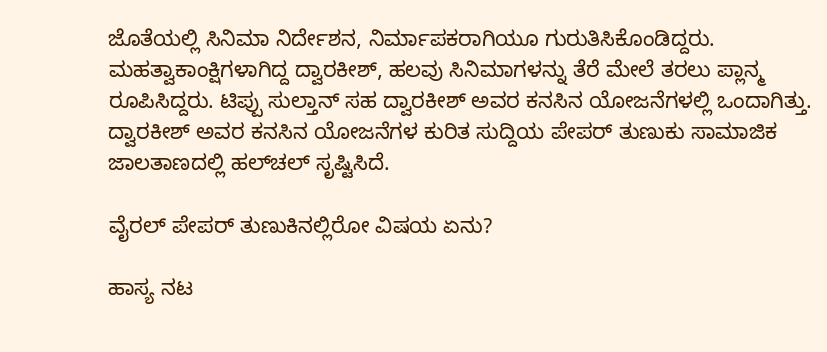ಜೊತೆಯಲ್ಲಿ ಸಿನಿಮಾ ನಿರ್ದೇಶನ, ನಿರ್ಮಾಪಕರಾಗಿಯೂ ಗುರುತಿಸಿಕೊಂಡಿದ್ದರು. ಮಹತ್ವಾಕಾಂಕ್ಷಿಗಳಾಗಿದ್ದ ದ್ವಾರಕೀಶ್, ಹಲವು ಸಿನಿಮಾಗಳನ್ನು ತೆರೆ ಮೇಲೆ ತರಲು ಪ್ಲಾನ್ಮ ರೂಪಿಸಿದ್ದರು. ಟಿಪ್ಪು ಸುಲ್ತಾನ್ ಸಹ ದ್ವಾರಕೀಶ್ ಅವರ ಕನಸಿನ ಯೋಜನೆಗಳಲ್ಲಿ ಒಂದಾಗಿತ್ತು. ದ್ವಾರಕೀಶ್ ಅವರ ಕನಸಿನ ಯೋಜನೆಗಳ ಕುರಿತ ಸುದ್ದಿಯ ಪೇಪರ್ ತುಣುಕು ಸಾಮಾಜಿಕ ಜಾಲತಾಣದಲ್ಲಿ ಹಲ್‌ಚಲ್ ಸೃಷ್ಟಿಸಿದೆ.

ವೈರಲ್ ಪೇಪರ್ ತುಣುಕಿನಲ್ಲಿರೋ ವಿಷಯ ಏನು?

ಹಾಸ್ಯ ನಟ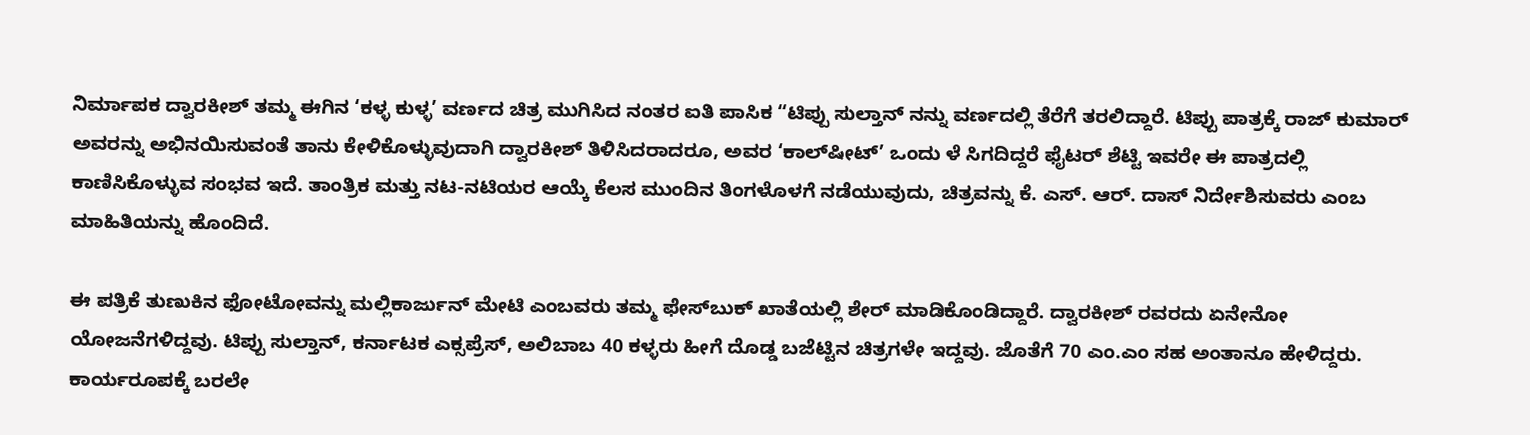ನಿರ್ಮಾಪಕ ದ್ವಾರಕೀಶ್ ತಮ್ಮ ಈಗಿನ ‘ಕಳ್ಳ ಕುಳ್ಳ’ ವರ್ಣದ ಚಿತ್ರ ಮುಗಿಸಿದ ನಂತರ ಐತಿ ಪಾಸಿಕ “ಟಿಪ್ಪು ಸುಲ್ತಾನ್ ನನ್ನು ವರ್ಣದಲ್ಲಿ ತೆರೆಗೆ ತರಲಿದ್ದಾರೆ. ಟಿಪ್ಪು ಪಾತ್ರಕ್ಕೆ ರಾಜ್ ಕುಮಾರ್ ಅವರನ್ನು ಅಭಿನಯಿಸುವಂತೆ ತಾನು ಕೇಳಿಕೊಳ್ಳುವುದಾಗಿ ದ್ವಾರಕೀಶ್ ತಿಳಿಸಿದರಾದರೂ, ಅವರ ‘ಕಾಲ್‌ಷೀಟ್’ ಒಂದು ಳೆ ಸಿಗದಿದ್ದರೆ ಫೈಟರ್‌ ಶೆಟ್ಟಿ ಇವರೇ ಈ ಪಾತ್ರದಲ್ಲಿ ಕಾಣಿಸಿಕೊಳ್ಳುವ ಸಂಭವ ಇದೆ. ತಾಂತ್ರಿಕ ಮತ್ತು ನಟ-ನಟಿಯರ ಆಯ್ಕೆ ಕೆಲಸ ಮುಂದಿನ ತಿಂಗಳೊಳಗೆ ನಡೆಯುವುದು, ಚಿತ್ರವನ್ನು ಕೆ. ಎಸ್. ಆರ್. ದಾಸ್ ನಿರ್ದೇಶಿಸುವರು ಎಂಬ ಮಾಹಿತಿಯನ್ನು ಹೊಂದಿದೆ.

ಈ ಪತ್ರಿಕೆ ತುಣುಕಿನ ಫೋಟೋವನ್ನು ಮಲ್ಲಿಕಾರ್ಜುನ್ ಮೇಟಿ ಎಂಬವರು ತಮ್ಮ ಫೇಸ್‌ಬುಕ್ ಖಾತೆಯಲ್ಲಿ ಶೇರ್ ಮಾಡಿಕೊಂಡಿದ್ದಾರೆ. ದ್ವಾರಕೀಶ್ ರವರದು ಏನೇನೋ ಯೋಜನೆಗಳಿದ್ದವು. ಟಿಪ್ಪು ಸುಲ್ತಾನ್, ಕರ್ನಾಟಕ ಎಕ್ಸಪ್ರೆಸ್, ಅಲಿಬಾಬ 40 ಕಳ್ಳರು ಹೀಗೆ ದೊಡ್ಡ ಬಜೆಟ್ಟಿನ ಚಿತ್ರಗಳೇ ಇದ್ದವು. ಜೊತೆಗೆ 70 ಎಂ.ಎಂ‌ ಸಹ ಅಂತಾನೂ ಹೇಳಿದ್ದರು. ಕಾರ್ಯರೂಪಕ್ಕೆ ಬರಲೇ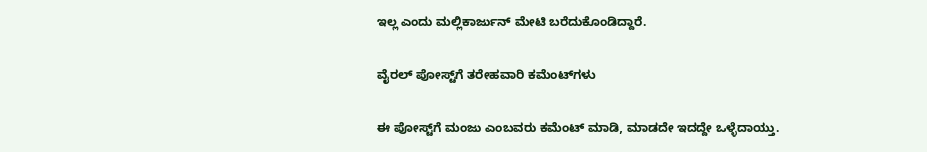ಇಲ್ಲ ಎಂದು ಮಲ್ಲಿಕಾರ್ಜುನ್ ಮೇಟಿ ಬರೆದುಕೊಂಡಿದ್ದಾರೆ.

ವೈರಲ್‌ ಪೋಸ್ಟ್‌ಗೆ ತರೇಹವಾರಿ ಕಮೆಂಟ್‌ಗಳು

ಈ ಪೋಸ್ಟ್‌ಗೆ ಮಂಜು ಎಂಬವರು ಕಮೆಂಟ್ ಮಾಡಿ, ಮಾಡದೇ ಇದದ್ದೇ ಒಳ್ಳೆದಾಯ್ತು.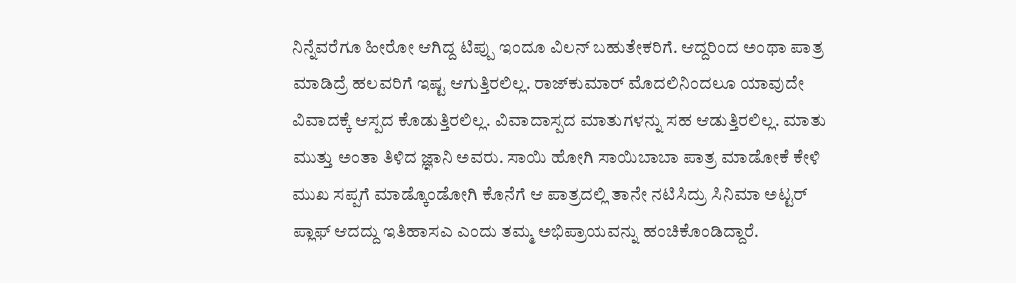ನಿನ್ನೆವರೆಗೂ ಹೀರೋ ಆಗಿದ್ದ ಟಿಪ್ಪು ಇಂದೂ ವಿಲನ್ ಬಹುತೇಕರಿಗೆ. ಆದ್ದರಿಂದ ಅಂಥಾ ಪಾತ್ರ ಮಾಡಿದ್ರೆ ಹಲವರಿಗೆ ಇಷ್ಟ ಆಗುತ್ತಿರಲಿಲ್ಲ. ರಾಜ್‌ಕುಮಾರ್ ಮೊದಲಿನಿಂದಲೂ ಯಾವುದೇ ವಿವಾದಕ್ಕೆ ಆಸ್ಪದ ಕೊಡುತ್ತಿರಲಿಲ್ಲ. ವಿವಾದಾಸ್ಪದ ಮಾತುಗಳನ್ನು ಸಹ ಆಡುತ್ತಿರಲಿಲ್ಲ. ಮಾತು ಮುತ್ತು ಅಂತಾ ತಿಳಿದ ಜ್ಞಾನಿ ಅವರು. ಸಾಯಿ ಹೋಗಿ ಸಾಯಿಬಾಬಾ ಪಾತ್ರ ಮಾಡೋಕೆ ಕೇಳಿ ಮುಖ ಸಪ್ಪಗೆ ಮಾಡ್ಕೊಂಡೋಗಿ ಕೊನೆಗೆ ಆ ಪಾತ್ರದಲ್ಲಿ ತಾನೇ ನಟಿಸಿದ್ರು ಸಿನಿಮಾ ಅಟ್ಟರ್ ಪ್ಲಾಫ್ ಆದದ್ದು ಇತಿಹಾಸಎ ಎಂದು ತಮ್ಮ ಅಭಿಪ್ರಾಯವನ್ನು ಹಂಚಿಕೊಂಡಿದ್ದಾರೆ.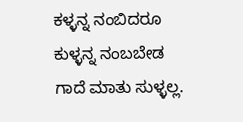ಕಳ್ಳನ್ನ ನಂಬಿದರೂ ಕುಳ್ಳನ್ನ ನಂಬಬೇಡ ಗಾದೆ ಮಾತು ಸುಳ್ಳಲ್ಲ.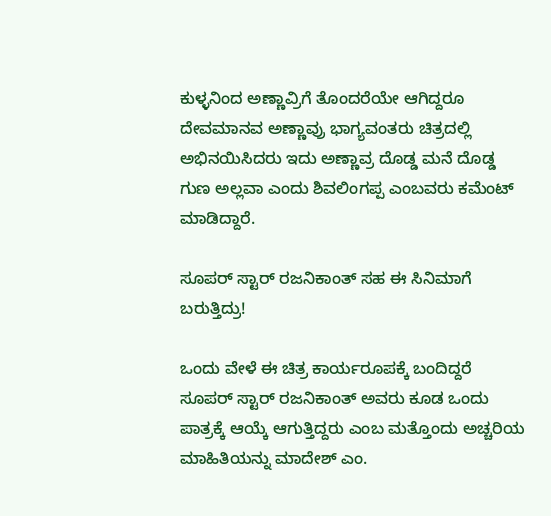ಕುಳ್ಳನಿಂದ ಅಣ್ಣಾವ್ರಿಗೆ ತೊಂದರೆಯೇ ಆಗಿದ್ದರೂ ದೇವಮಾನವ ಅಣ್ಣಾವ್ರು ಭಾಗ್ಯವಂತರು ಚಿತ್ರದಲ್ಲಿ ಅಭಿನಯಿಸಿದರು ಇದು ಅಣ್ಣಾವ್ರ ದೊಡ್ಡ ಮನೆ ದೊಡ್ಡ ಗುಣ ಅಲ್ಲವಾ ಎಂದು ಶಿವಲಿಂಗಪ್ಪ ಎಂಬವರು ಕಮೆಂಟ್ ಮಾಡಿದ್ದಾರೆ.

ಸೂಪರ್ ಸ್ಟಾರ್ ರಜನಿಕಾಂತ್ ಸಹ ಈ ಸಿನಿಮಾಗೆ ಬರುತ್ತಿದ್ರು!

ಒಂದು ವೇಳೆ ಈ ಚಿತ್ರ ಕಾರ್ಯರೂಪಕ್ಕೆ ಬಂದಿದ್ದರೆ ಸೂಪರ್ ಸ್ಟಾರ್ ರಜನಿಕಾಂತ್ ಅವರು ಕೂಡ ಒಂದು ಪಾತ್ರಕ್ಕೆ ಆಯ್ಕೆ ಆಗುತ್ತಿದ್ದರು ಎಂಬ ಮತ್ತೊಂದು ಅಚ್ಚರಿಯ ಮಾಹಿತಿಯನ್ನು ಮಾದೇಶ್ ಎಂ.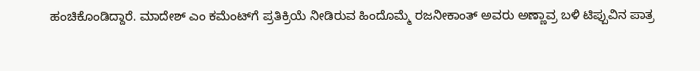ಹಂಚಿಕೊಂಡಿದ್ದಾರೆ. ಮಾದೇಶ್ ಎಂ ಕಮೆಂಟ್‌ಗೆ ಪ್ರತಿಕ್ರಿಯೆ ನೀಡಿರುವ ಹಿಂದೊಮ್ಮೆ ರಜನೀಕಾಂತ್‌ ಅವರು ಅಣ್ಣಾವ್ರ ಬಳಿ ಟಿಪ್ಪುವಿನ ಪಾತ್ರ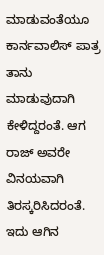ಮಾಡುವಂತೆಯೂ ಕಾರ್ನವಾಲಿಸ್ ಪಾತ್ರ ತಾನು ಮಾಡುವುದಾಗಿ ಕೇಳಿದ್ದರಂತೆ. ಆಗ ರಾಜ್ ಅವರೇ ವಿನಯವಾಗಿ ತಿರಸ್ಕರಿಸಿದರಂತೆ. ಇದು ಆಗಿನ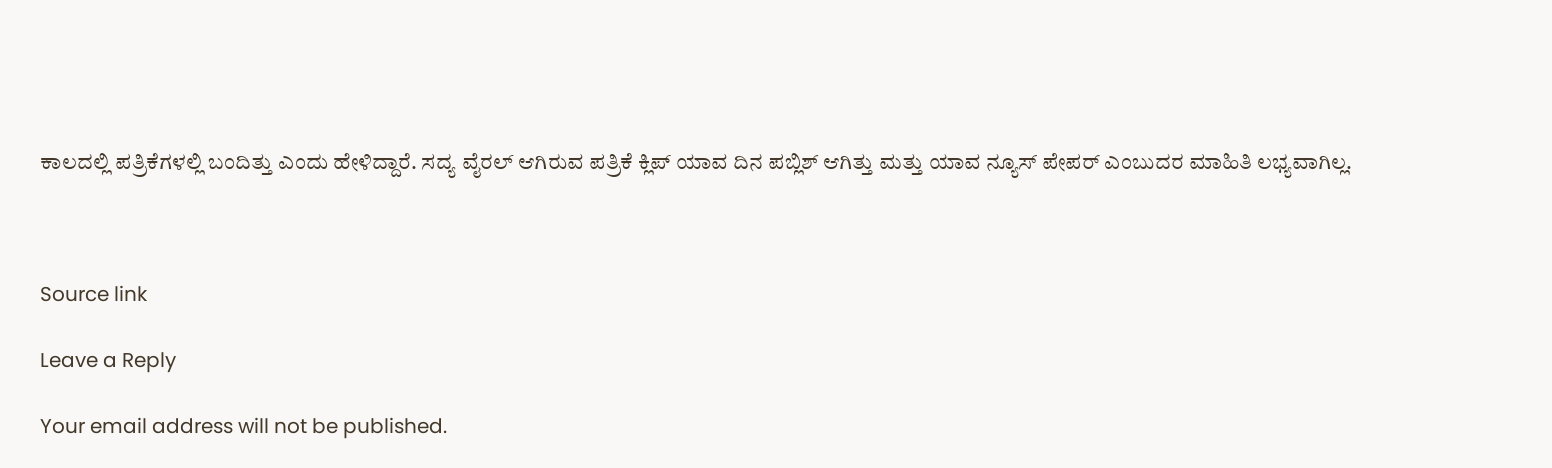ಕಾಲದಲ್ಲಿ ಪತ್ರಿಕೆಗಳಲ್ಲಿ ಬಂದಿತ್ತು ಎಂದು ಹೇಳಿದ್ದಾರೆ. ಸದ್ಯ ವೈರಲ್ ಆಗಿರುವ ಪತ್ರಿಕೆ ಕ್ಲಿಪ್ ಯಾವ ದಿನ ಪಬ್ಲಿಶ್ ಆಗಿತ್ತು ಮತ್ತು ಯಾವ ನ್ಯೂಸ್ ಪೇಪರ್ ಎಂಬುದರ ಮಾಹಿತಿ ಲಭ್ಯವಾಗಿಲ್ಲ.



Source link

Leave a Reply

Your email address will not be published.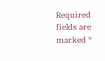Required fields are marked *